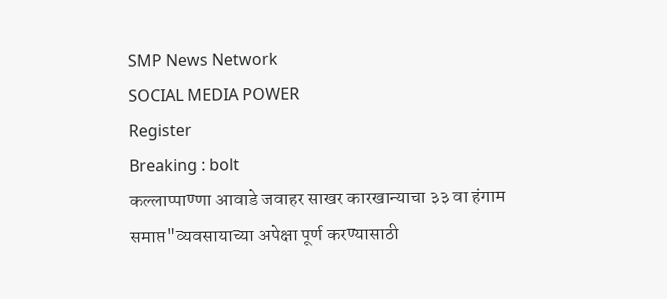SMP News Network
SOCIAL MEDIA POWER
Register
Breaking : bolt
कल्लाप्पाण्णा आवाडे जवाहर साखर कारखान्याचा ३३ वा हंगाम समाप्त"व्यवसायाच्या अपेक्षा पूर्ण करण्यासाठी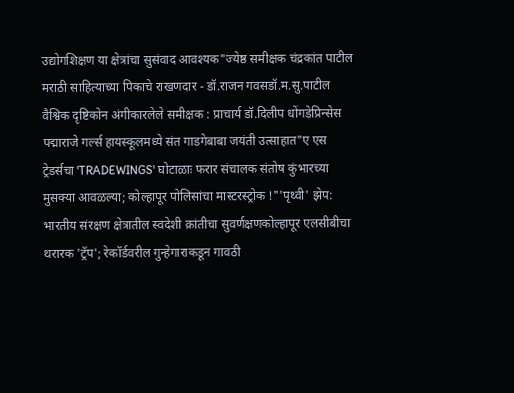उद्योगशिक्षण या क्षेत्रांचा सुसंवाद आवश्यक"ज्येष्ठ समीक्षक चंद्रकांत पाटील मराठी साहित्याच्या पिकाचे राखणदार - डॉ.राजन गवसडॉ.म.सु.पाटील वैश्विक दृष्टिकोन अंगीकारलेले समीक्षक : प्राचार्य डॉ.दिलीप धोंगडेप्रिन्सेस पद्माराजे गर्ल्स हायस्कूलमध्ये संत गाडगेबाबा जयंती उत्साहात"ए एस ट्रेडर्सचा 'TRADEWINGS' घोटाळाः फरार संचालक संतोष कुंभारच्या मुसक्या आवळल्या; कोल्हापूर पोलिसांचा मास्टरस्ट्रोक !"'पृथ्वी' झेप: भारतीय संरक्षण क्षेत्रातील स्वदेशी क्रांतीचा सुवर्णक्षणकोल्हापूर एलसीबीचा थरारक 'ट्रॅप'; रेकॉर्डवरील गुन्हेगाराकडून गावठी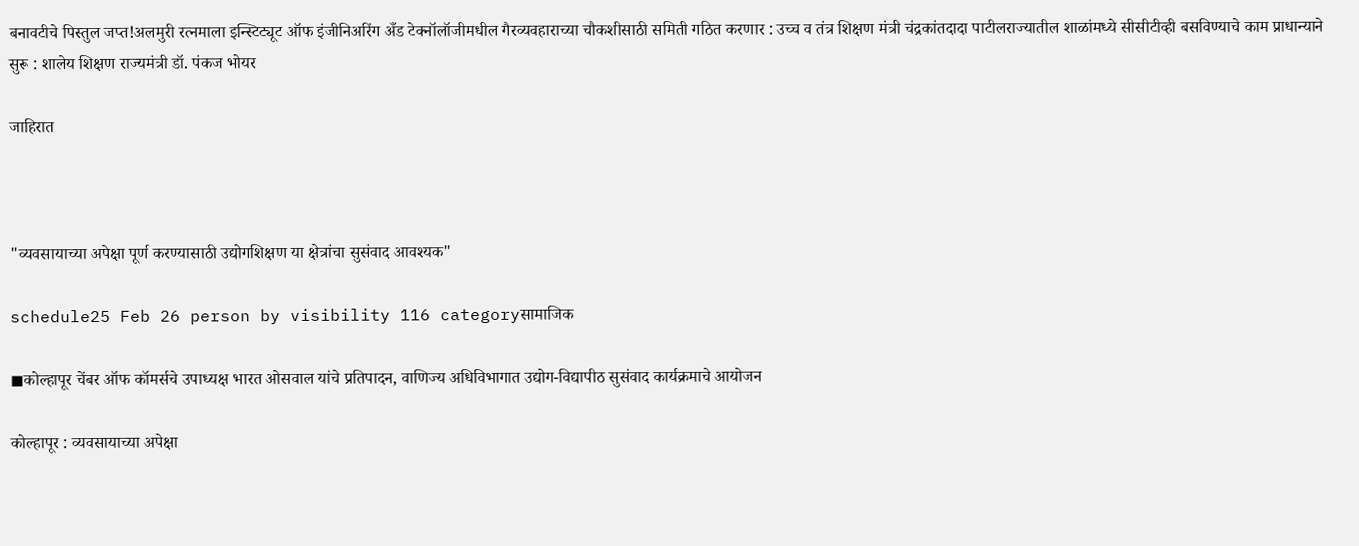बनावटीचे पिस्तुल जप्त!अलमुरी रत्नमाला इन्स्टिट्यूट ऑफ इंजीनिअरिंग अँड टेक्नॉलॉजीमधील गैरव्यवहाराच्या चौकशीसाठी समिती गठित करणार : उच्च व तंत्र शिक्षण मंत्री चंद्रकांतदादा पाटीलराज्यातील शाळांमध्ये सीसीटीव्ही बसविण्याचे काम प्राधान्याने सुरू : शालेय शिक्षण राज्यमंत्री डॉ. पंकज भोयर

जाहिरात



"व्यवसायाच्या अपेक्षा पूर्ण करण्यासाठी उद्योगशिक्षण या क्षेत्रांचा सुसंवाद आवश्यक"

schedule25 Feb 26 person by visibility 116 categoryसामाजिक

◼कोल्हापूर चेंबर ऑफ कॉमर्सचे उपाध्यक्ष भारत ओसवाल यांचे प्रतिपादन, वाणिज्य अधिविभागात उद्योग-विद्यापीठ सुसंवाद कार्यक्रमाचे आयोजन

कोल्हापूर : व्यवसायाच्या अपेक्षा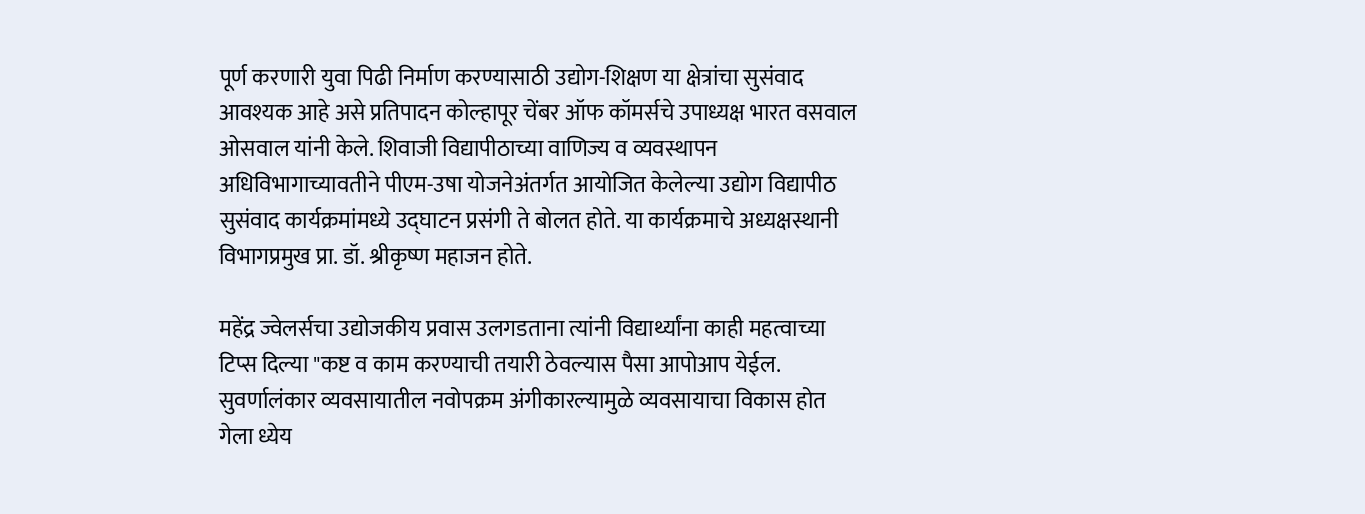पूर्ण करणारी युवा पिढी निर्माण करण्यासाठी उद्योग-शिक्षण या क्षेत्रांचा सुसंवाद आवश्यक आहे असे प्रतिपादन कोल्हापूर चेंबर ऑफ कॉमर्सचे उपाध्यक्ष भारत वसवाल ओसवाल यांनी केले. शिवाजी विद्यापीठाच्या वाणिज्य व व्यवस्थापन अधिविभागाच्यावतीने पीएम-उषा योजनेअंतर्गत आयोजित केलेल्या उद्योग विद्यापीठ सुसंवाद कार्यक्रमांमध्ये उद्घाटन प्रसंगी ते बोलत होते. या कार्यक्रमाचे अध्यक्षस्थानी विभागप्रमुख प्रा. डॉ. श्रीकृष्ण महाजन होते.

महेंद्र ज्वेलर्सचा उद्योजकीय प्रवास उलगडताना त्यांनी विद्यार्थ्यांना काही महत्वाच्या टिप्स दिल्या "कष्ट व काम करण्याची तयारी ठेवल्यास पैसा आपोआप येईल. सुवर्णालंकार व्यवसायातील नवोपक्रम अंगीकारल्यामुळे व्यवसायाचा विकास होत गेला ध्येय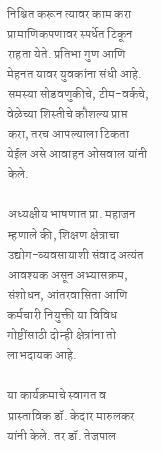निश्चित करून त्यावर काम करा प्रामाणिकपणावर स्पर्धेत टिकून राहता येते. प्रतिभा गुण आणि मेहनत यावर युवकांना संधी आहे. समस्या सोडवणुकीचे, टीम-वर्कचे, वेळेच्या शिस्तीचे कौशल्य प्राप्त करा, तरच आपल्याला टिकता येईल असे आवाहन ओसवाल यांनी केले.

अध्यक्षीय भाषणात प्रा. महाजन म्हणाले की, शिक्षण क्षेत्राचा उद्योग-व्यवसायाशी संवाद अत्यंत आवश्यक असून अभ्यासक्रम, संशोधन, आंतरवासिता आणि कर्मचारी नियुक्ती या विविध गोष्टींसाठी दोन्ही क्षेत्रांना तो लाभदायक आहे.

या कार्यक्रमाचे स्वागत व प्रास्ताविक डॉ. केदार मारुलकर यांनी केले. तर डॉ. तेजपाल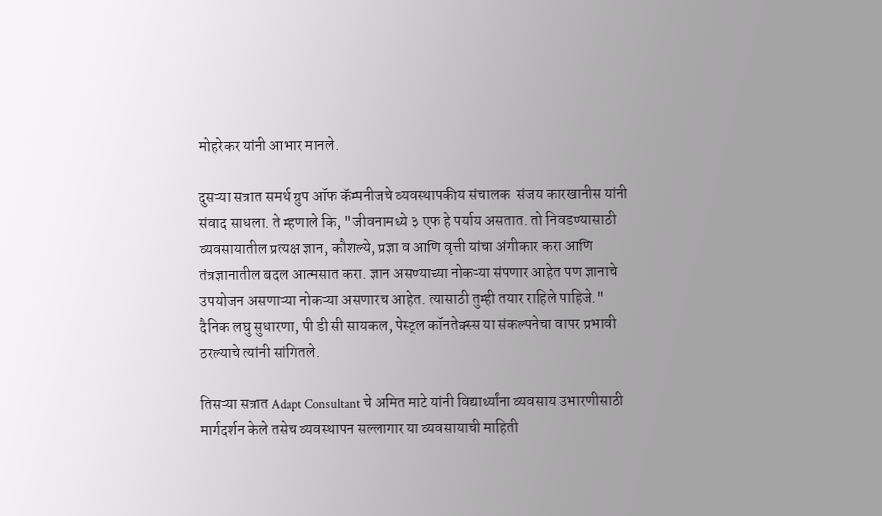मोहरेकर यांनी आभार मानले.

दुसऱ्या सत्रात समर्थ ग्रुप ऑफ कॅम्पनीजचे व्यवस्थापकीय संचालक  संजय कारखानीस यांनी संवाद साधला. ते म्हणाले कि, "जीवनामध्ये ३ एफ हे पर्याय असतात. तो निवडण्यासाठी व्यवसायातील प्रत्यक्ष ज्ञान, कौशल्ये, प्रज्ञा व आणि वृत्ती यांचा अंगीकार करा आणि तंत्रज्ञानातील बदल आत्मसात करा. ज्ञान असण्याच्या नोकऱ्या संपणार आहेत पण ज्ञानाचे उपयोजन असणाऱ्या नोकऱ्या असणारच आहेत. त्यासाठी तुम्ही तयार राहिले पाहिजे." दैनिक लघु सुधारणा, पी डी सी सायकल, पेस्ट्ल कॉनतेक्स्स या संकल्पनेचा वापर प्रभावी ठरल्याचे त्यांनी सांगितले.

तिसऱ्या सत्रात Adapt Consultant चे अमित माटे यांनी विद्यार्थ्यांना व्यवसाय उभारणीसाठी मार्गदर्शन केले तसेच व्यवस्थापन सल्लागार या व्यवसायाची माहिती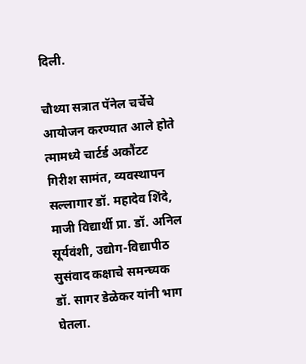दिली.

चौथ्या सत्रात पॅनेल चर्चेचे आयोजन करण्यात आले होते त्मामध्ये चार्टर्ड अकौंटट गिरीश सामंत, व्यवस्थापन सल्लागार डॉ. महादेव शिंदे, माजी विद्यार्थी प्रा. डॉ. अनिल सूर्यवंशी, उद्योग-विद्यापीठ सुसंवाद कक्षाचे समन्घ्यक डॉ. सागर डेळेकर यांनी भाग घेतला.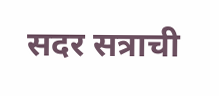सदर सत्राची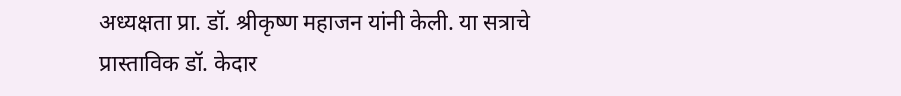अध्यक्षता प्रा. डॉ. श्रीकृष्ण महाजन यांनी केली. या सत्राचे प्रास्ताविक डॉ. केदार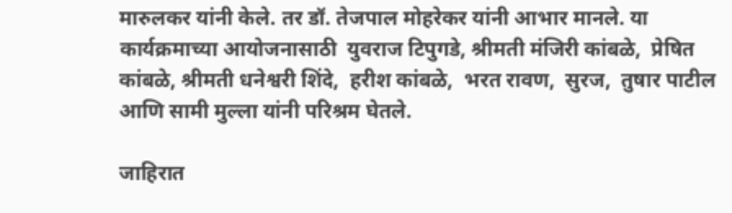मारुलकर यांनी केले. तर डॉ. तेजपाल मोहरेकर यांनी आभार मानले. या कार्यक्रमाच्या आयोजनासाठी  युवराज टिपुगडे, श्रीमती मंजिरी कांबळे,  प्रेषित कांबळे, श्रीमती धनेश्वरी शिंदे,  हरीश कांबळे,  भरत रावण,  सुरज,  तुषार पाटील आणि सामी मुल्ला यांनी परिश्रम घेतले.

जाहिरात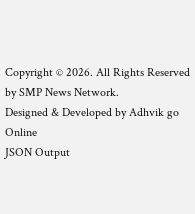Copyright © 2026. All Rights Reserved by SMP News Network.
Designed & Developed by Adhvik go Online
JSON Output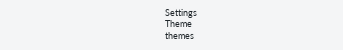Settings
Theme
themes